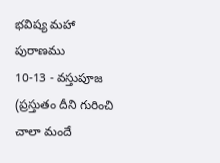భవిష్య మహా పురాణము
10-13 - వస్తుపూజ
(ప్రస్తుతం దీని గురించి చాలా మందే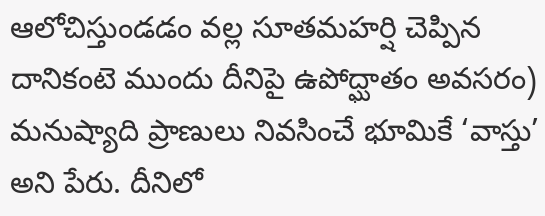ఆలోచిస్తుండడం వల్ల సూతమహర్షి చెప్పిన దానికంటె ముందు దీనిపై ఉపోద్ఘాతం అవసరం)
మనుష్యాది ప్రాణులు నివసించే భూమికే ‘వాస్తు’ అని పేరు. దీనిలో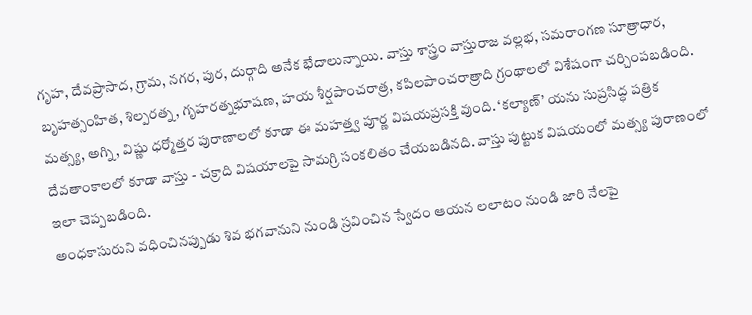గృహ, దేవప్రాసాద, గ్రామ, నగర, పుర, దుర్గాది అనేక భేదాలున్నాయి. వాస్తు శాస్త్రం వాస్తురాజ వల్లభ, సమరాంగణ సూత్రాధార, బృహత్సంహిత, శిల్పరత్న, గృహరత్నభూషణ, హయ శీర్షపాంచరాత్ర, కపిలపాంచరాత్రాది గ్రంథాలలో విశేషంగా చర్చింపబడింది. మత్స్య, అగ్ని, విష్ణు ధర్మోత్తర పురాణాలలో కూడా ఈ మహత్త్వ పూర్ణ విషయప్రసక్తి వుంది. ‘కల్యాణ్’ యను సుప్రసిద్ధ పత్రిక దేవతాంకాలలో కూడా వాస్తు - చక్రాది విషయాలపై సామగ్రి సంకలితం చేయబడినది. వాస్తు పుట్టుక విషయంలో మత్స్య పురాణంలో ఇలా చెప్పబడింది.
అంధకాసురుని వధించినప్పుడు శివ భగవానుని నుండి స్రవించిన స్వేదం ఆయన లలాటం నుండి జారి నేలపై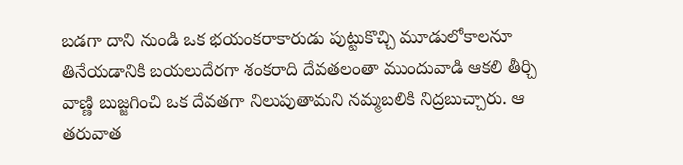బడగా దాని నుండి ఒక భయంకరాకారుడు పుట్టుకొచ్చి మూడులోకాలనూ తినేయడానికి బయలుదేరగా శంకరాది దేవతలంతా ముందువాడి ఆకలి తీర్చి వాణ్ణి బుజ్జగించి ఒక దేవతగా నిలుపుతామని నమ్మబలికి నిద్రబుచ్చారు. ఆ తరువాత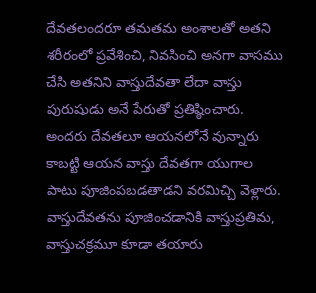దేవతలందరూ తమతమ అంశాలతో అతని శరీరంలో ప్రవేశించి, నివసించి అనగా వాసము చేసి అతనిని వాస్తుదేవతా లేదా వాస్తు పురుషుడు అనే పేరుతో ప్రతిష్ఠించారు. అందరు దేవతలూ ఆయనలోనే వున్నారు కాబట్టి ఆయన వాస్తు దేవతగా యుగాల పాటు పూజింపబడతాడని వరమిచ్చి వెళ్లారు. వాస్తుదేవతను పూజించడానికి వాస్తుప్రతిమ, వాస్తుచక్రమూ కూడా తయారు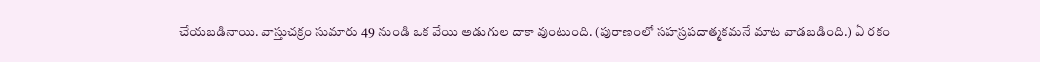చేయబడినాయి. వాస్తుచక్రం సుమారు 49 నుండి ఒక వేయి అడుగుల దాకా వుంటుంది. (పురాణంలో సహస్రపదాత్మకమనే మాట వాడబడింది.) ఏ రకం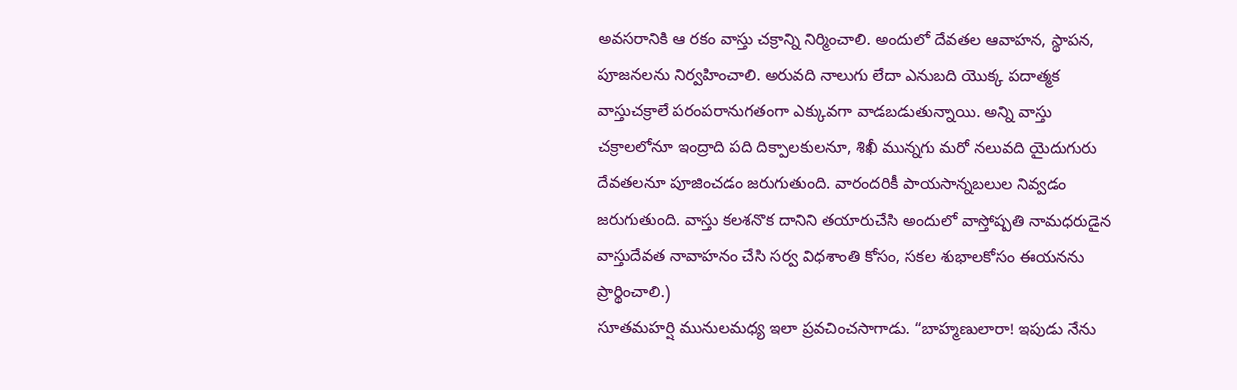అవసరానికి ఆ రకం వాస్తు చక్రాన్ని నిర్మించాలి. అందులో దేవతల ఆవాహన, స్థాపన, పూజనలను నిర్వహించాలి. అరువది నాలుగు లేదా ఎనుబది యొక్క పదాత్మక వాస్తుచక్రాలే పరంపరానుగతంగా ఎక్కువగా వాడబడుతున్నాయి. అన్ని వాస్తు చక్రాలలోనూ ఇంద్రాది పది దిక్పాలకులనూ, శిఖీ మున్నగు మరో నలువది యైదుగురు దేవతలనూ పూజించడం జరుగుతుంది. వారందరికీ పాయసాన్నబలుల నివ్వడం జరుగుతుంది. వాస్తు కలశనొక దానిని తయారుచేసి అందులో వాస్తోష్పతి నామధరుడైన వాస్తుదేవత నావాహనం చేసి సర్వ విధశాంతి కోసం, సకల శుభాలకోసం ఈయనను ప్రార్థించాలి.)
సూతమహర్షి మునులమధ్య ఇలా ప్రవచించసాగాడు. “బాహ్మణులారా! ఇపుడు నేను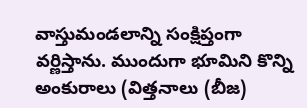వాస్తుమండలాన్ని సంక్షిప్తంగా వర్ణిస్తాను. ముందుగా భూమిని కొన్ని అంకురాలు (విత్తనాలు (బీజ)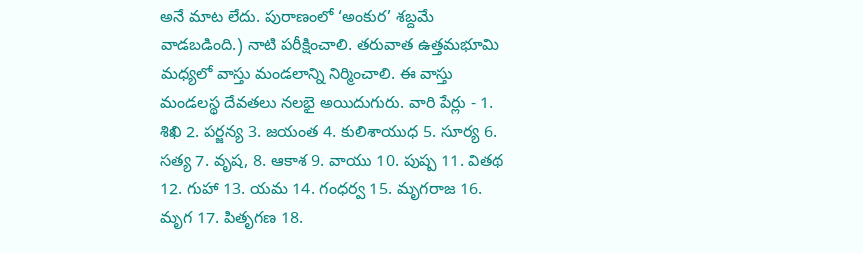అనే మాట లేదు. పురాణంలో ‘అంకుర’ శబ్దమే వాడబడింది.) నాటి పరీక్షించాలి. తరువాత ఉత్తమభూమి మధ్యలో వాస్తు మండలాన్ని నిర్మించాలి. ఈ వాస్తు మండలస్థ దేవతలు నలభై అయిదుగురు. వారి పేర్లు - 1. శిఖి 2. పర్జన్య 3. జయంత 4. కులిశాయుధ 5. సూర్య 6. సత్య 7. వృష, 8. ఆకాశ 9. వాయు 10. పుష్ప 11. వితథ 12. గుహా 13. యమ 14. గంధర్వ 15. మృగరాజ 16. మృగ 17. పితృగణ 18.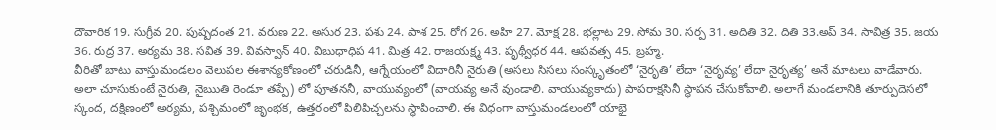దౌవారిక 19. సుగ్రీవ 20. పుష్పదంత 21. వరుణ 22. అసుర 23. పశు 24. పాశ 25. రోగ 26. అహి 27. మోక్ష 28. భల్లాట 29. సోమ 30. సర్ప 31. అదితి 32. దితి 33.అప్ 34. సావిత్ర 35. జయ 36. రుద్ర 37. అర్యమ 38. సవిత 39. వివస్వాన్ 40. విబుధాధిప 41. మిత్ర 42. రాజయక్ష్మ 43. పృథ్వీధర 44. ఆపవత్స 45. బ్రహ్మ.
వీరితో బాటు వాస్తుమండలం వెలుపల ఈశాన్యకోణంలో చరుడినీ, ఆగ్నేయంలో విదారినీ నైరుతి (అసలు సిసలు సంస్కృతంలో ‘నైరృతి’ లేదా ‘నైరృవ్య’ లేదా నైరృత్య’ అనే మాటలు వాడేవారు. అలా చూసుకుంటే నైరుతి, నైఋతి రెండూ తప్పే) లో పూతననీ, వాయువ్యంలో (వాయవ్య అనే వుండాలి. వాయువ్యకాదు) పాపరాక్షసినీ స్థాపన చేసుకోవాలి. అలాగే మండలానికి తూర్పుదెసలో స్కంద, దక్షిణంలో అర్యమ, పశ్చిమంలో జృంభక, ఉత్తరంలో పిలిపిచ్చలను స్థాపించాలి. ఈ విధంగా వాస్తుమండలంలో యాభై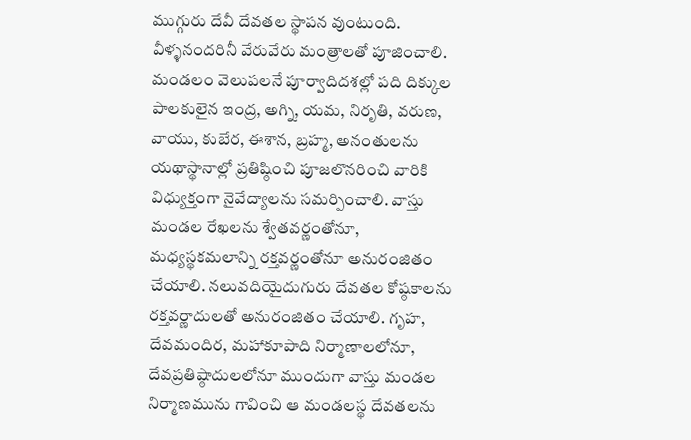ముగ్గురు దేవీ దేవతల స్థాపన వుంటుంది. వీళ్ళనందరినీ వేరువేరు మంత్రాలతో పూజించాలి. మండలం వెలుపలనే పూర్వాదిదశల్లో పది దిక్కుల పాలకులైన ఇంద్ర, అగ్ని, యమ, నిరృతి, వరుణ, వాయు, కుబేర, ఈశాన, బ్రహ్మ, అనంతులను యథాస్థానాల్లో ప్రతిష్ఠించి పూజలొనరించి వారికి విధ్యుక్తంగా నైవేద్యాలను సమర్పించాలి. వాస్తు మండల రేఖలను శ్వేతవర్ణంతోనూ, మధ్యస్థకమలాన్ని రక్తవర్ణంతోనూ అనురంజితం చేయాలి. నలువదియైదుగురు దేవతల కోష్ఠకాలను రక్తవర్ణాదులతో అనురంజితం చేయాలి. గృహ, దేవమందిర, మహాకూపాది నిర్మాణాలలోనూ, దేవప్రతిష్ఠాదులలోనూ ముందుగా వాస్తు మండల నిర్మాణమును గావించి ఆ మండలస్థ దేవతలను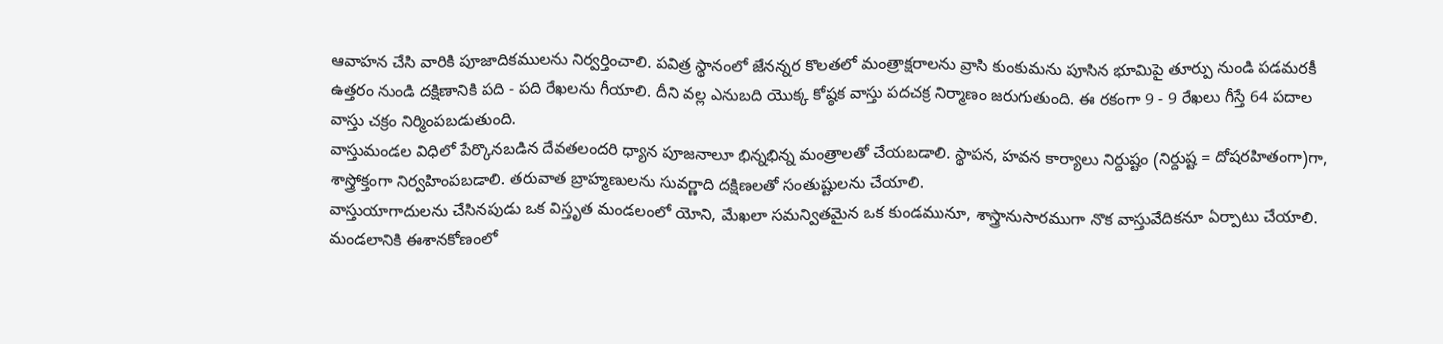ఆవాహన చేసి వారికి పూజాదికములను నిర్వర్తించాలి. పవిత్ర స్థానంలో జేనన్నర కొలతలో మంత్రాక్షరాలను వ్రాసి కుంకుమను పూసిన భూమిపై తూర్పు నుండి పడమరకీ ఉత్తరం నుండి దక్షిణానికి పది - పది రేఖలను గీయాలి. దీని వల్ల ఎనుబది యొక్క కోష్ఠక వాస్తు పదచక్ర నిర్మాణం జరుగుతుంది. ఈ రకంగా 9 - 9 రేఖలు గీస్తే 64 పదాల వాస్తు చక్రం నిర్మింపబడుతుంది.
వాస్తుమండల విధిలో పేర్కొనబడిన దేవతలందరి ధ్యాన పూజనాలూ భిన్నభిన్న మంత్రాలతో చేయబడాలి. స్థాపన, హవన కార్యాలు నిర్దుష్టం (నిర్దుష్ట = దోషరహితంగా)గా, శాస్త్రోక్తంగా నిర్వహింపబడాలి. తరువాత బ్రాహ్మణులను సువర్ణాది దక్షిణలతో సంతుష్టులను చేయాలి.
వాస్తుయాగాదులను చేసినపుడు ఒక విస్తృత మండలంలో యోని, మేఖలా సమన్వితమైన ఒక కుండమునూ, శాస్త్రానుసారముగా నొక వాస్తువేదికనూ ఏర్పాటు చేయాలి. మండలానికి ఈశానకోణంలో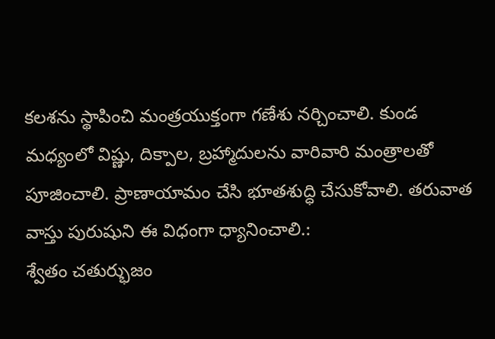కలశను స్థాపించి మంత్రయుక్తంగా గణేశు నర్చించాలి. కుండ మధ్యంలో విష్ణు, దిక్పాల, బ్రహ్మాదులను వారివారి మంత్రాలతో పూజించాలి. ప్రాణాయామం చేసి భూతశుద్ధి చేసుకోవాలి. తరువాత వాస్తు పురుషుని ఈ విధంగా ధ్యానించాలి.:
శ్వేతం చతుర్భుజం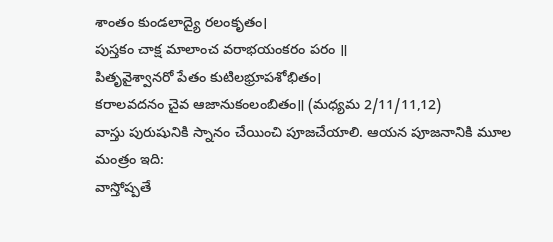శాంతం కుండలాద్యై రలంకృతం।
పుస్తకం చాక్ష మాలాంచ వరాభయంకరం పరం ॥
పితృవైశ్వానరో పేతం కుటిలభ్రూపశోభితం।
కరాలవదనం చైవ ఆజానుకంలంబితం॥ (మధ్యమ 2/11/11,12)
వాస్తు పురుషునికి స్నానం చేయించి పూజచేయాలి. ఆయన పూజనానికి మూల
మంత్రం ఇది:
వాస్తోష్పతే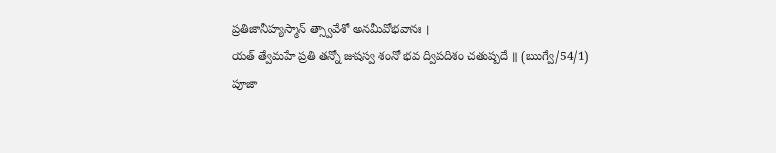ప్రతిజానీహ్యస్మాన్ త్స్వావేశో అనమీవోభవానః ।
యత్ త్వేమహే ప్రతి తన్నో జుషస్వ శంనో భవ ద్విపదిశం చతుష్పదే ॥ (ఋగ్వే/54/1)
పూజా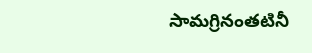సామగ్రినంతటినీ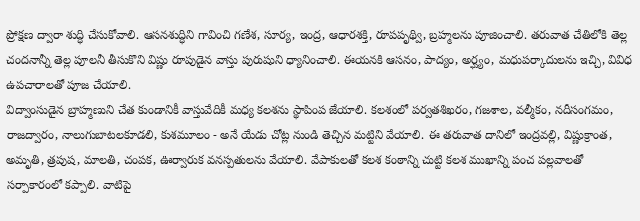ప్రోక్షణ ద్వారా శుద్ధి చేసుకోవాలి. ఆసనశుద్ధిని గావించి గణేశ, సూర్య, ఇంద్ర, ఆధారశక్తి, రూపపృథ్వి, బ్రహ్మలను పూజించాలి. తరువాత చేతిలోకి తెల్ల చందనాన్నీ తెల్ల పూలనీ తీసుకొని విష్ణు రూపుడైన వాస్తు పురుషుని ధ్యానించాలి. ఈయనకి ఆసనం, పాద్యం, అర్ఘ్యం, మధుపర్కాదులను ఇచ్చి, వివిధ ఉపచారాలతో పూజ చేయాలి.
విద్వాంసుడైన బ్రాహ్మణుని చేత కుండానికీ వాస్తువేదికీ మధ్య కలశను స్థాపింప జేయాలి. కలశంలో పర్వతశిఖరం, గజశాల, వల్మీకం, నదీసంగమం, రాజద్వారం, నాలుగుబాటలకూడలి, కుశమూలం - అనే యేడు చోట్ల నుండి తెచ్చిన మట్టిని వేయాలి. ఈ తరువాత దానిలో ఇంద్రవల్లి, విష్ణుక్రాంత, అమృతి, త్రపుష, మాలతి, చంపక, ఊర్వారుక వనస్పతులను వేయాలి. వేపాకులతో కలశ కంఠాన్ని చుట్టి కలశ ముఖాన్ని పంచ పల్లవాలతో సర్పాకారంలో కప్పాలి. వాటిపై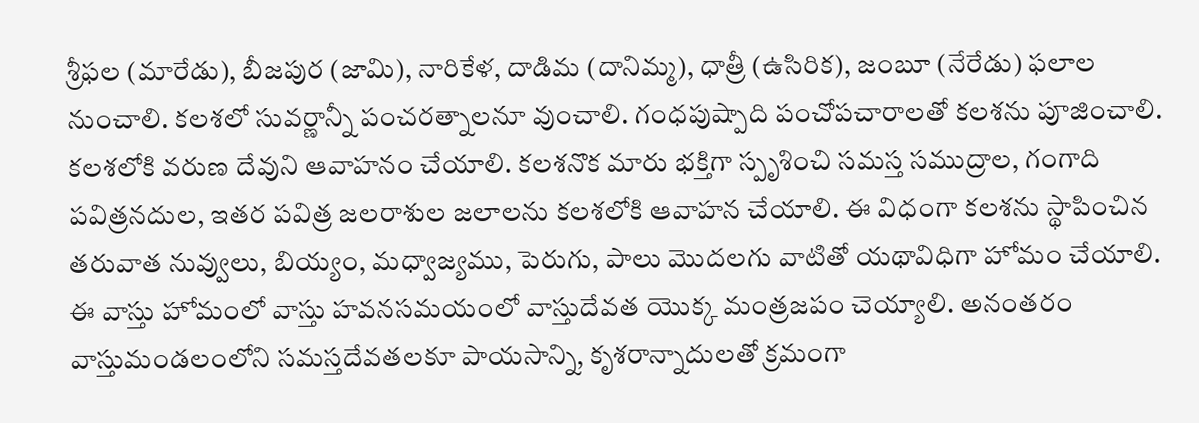శ్రీఫల (మారేడు), బీజపుర (జామి), నారికేళ, దాడిమ (దానిమ్మ), ధాత్రీ (ఉసిరిక), జంబూ (నేరేడు) ఫలాల నుంచాలి. కలశలో సువర్ణాన్నీ పంచరత్నాలనూ వుంచాలి. గంధపుష్పాది పంచోపచారాలతో కలశను పూజించాలి. కలశలోకి వరుణ దేవుని ఆవాహనం చేయాలి. కలశనొక మారు భక్తిగా స్పృశించి సమస్త సముద్రాల, గంగాది పవిత్రనదుల, ఇతర పవిత్ర జలరాశుల జలాలను కలశలోకి ఆవాహన చేయాలి. ఈ విధంగా కలశను స్థాపించిన తరువాత నువ్వులు, బియ్యం, మధ్వాజ్యము, పెరుగు, పాలు మొదలగు వాటితో యథావిధిగా హోమం చేయాలి. ఈ వాస్తు హోమంలో వాస్తు హవనసమయంలో వాస్తుదేవత యొక్క మంత్రజపం చెయ్యాలి. అనంతరం వాస్తుమండలంలోని సమస్తదేవతలకూ పాయసాన్ని, కృశరాన్నాదులతో క్రమంగా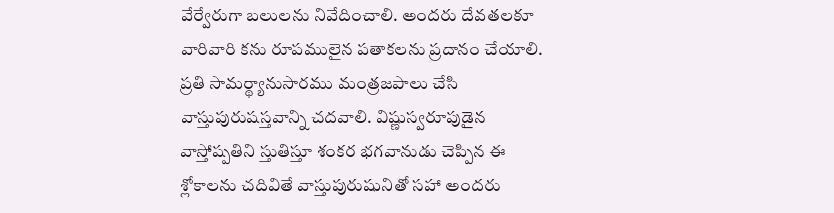వేర్వేరుగా బలులను నివేదించాలి. అందరు దేవతలకూ వారివారి కను రూపములైన పతాకలను ప్రదానం చేయాలి. ప్రతి సామర్థ్యానుసారము మంత్రజపాలు చేసి వాస్తుపురుషస్తవాన్ని చదవాలి. విష్ణుస్వరూపుడైన వాస్తోష్పతిని స్తుతిస్తూ శంకర భగవానుడు చెప్పిన ఈ శ్లోకాలను చదివితే వాస్తుపురుషునితో సహా అందరు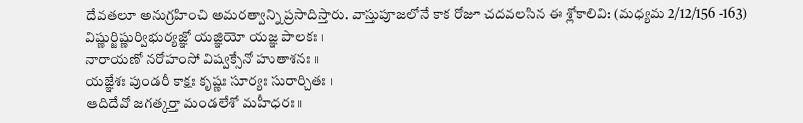దేవతలూ అనుగ్రహించి అమరత్వాన్ని ప్రసాదిస్తారు. వాస్తుపూజలోనే కాక రోజూ చదవలసిన ఈ శ్లోకాలివి: (మధ్యమ 2/12/156 -163)
విష్ణుర్జిష్ణుర్విభుర్యజ్ఞో యజ్ఞియో యజ్ఞ పాలకః ।
నారాయణో నరోహంసో విష్వక్సేనో హుతాశనః ॥
యజ్ఞేశః పుండరీ కాక్షః కృష్ణః సూర్యః సురార్చితః ।
ఆదిదేవో జగత్కర్తా మండలేశో మహీధరః॥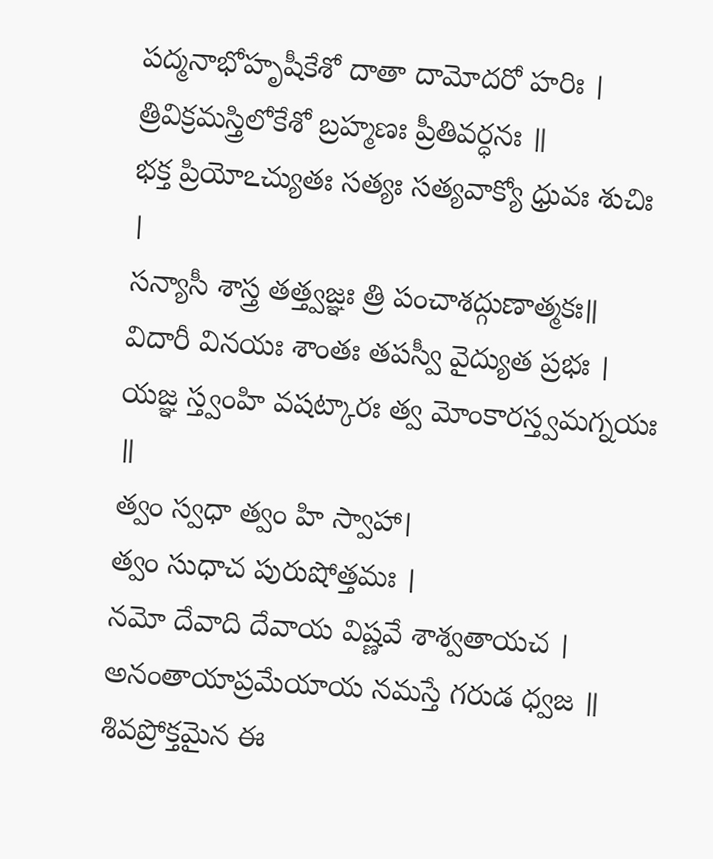పద్మనాభోహృషీకేశో దాతా దామోదరో హరిః ।
త్రివిక్రమస్త్రిలోకేశో బ్రహ్మణః ప్రీతివర్ధనః ॥
భక్త ప్రియోఽచ్యుతః సత్యః సత్యవాక్యో ధ్రువః శుచిః ।
సన్యాసీ శాస్త్ర తత్త్వజ్ఞః త్రి పంచాశద్గుణాత్మకః॥
విదారీ వినయః శాంతః తపస్వీ వైద్యుత ప్రభః ।
యజ్ఞ స్త్వంహి వషట్కారః త్వ మోంకారస్త్వమగ్నయః ॥
త్వం స్వధా త్వం హి స్వాహా।
త్వం సుధాచ పురుషోత్తమః ।
నమో దేవాది దేవాయ విష్ణవే శాశ్వతాయచ ।
అనంతాయాప్రమేయాయ నమస్తే గరుడ ధ్వజ ॥
శివప్రోక్తమైన ఈ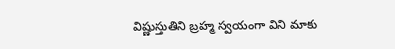విష్ణుస్తుతిని బ్రహ్మ స్వయంగా విని మాకు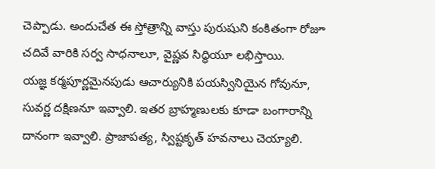చెప్పాడు. అందుచేత ఈ స్తోత్రాన్ని వాస్తు పురుషుని కంకితంగా రోజూ చదివే వారికి సర్వ సాధనాలూ, వైష్ణవ సిద్ధియూ లభిస్తాయి.
యజ్ఞ కర్మపూర్ణమైనపుడు ఆచార్యునికి పయస్వినియైన గోవునూ, సువర్ణ దక్షిణనూ ఇవ్వాలి. ఇతర బ్రాహ్మణులకు కూడా బంగారాన్ని దానంగా ఇవ్వాలి. ప్రాజాపత్య, స్విష్టకృత్ హవనాలు చెయ్యాలి.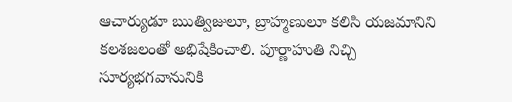ఆచార్యుడూ ఋత్విజులూ, బ్రాహ్మణులూ కలిసి యజమానిని కలశజలంతో అభిషేకించాలి. పూర్ణాహుతి నిచ్చి సూర్యభగవానునికి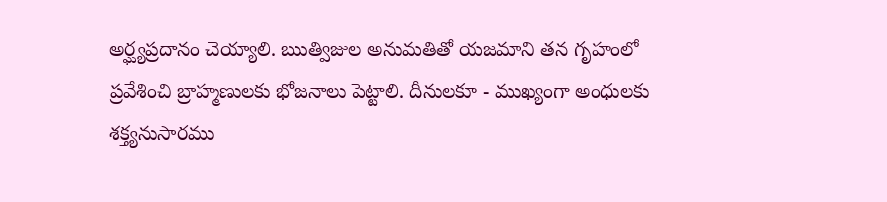అర్ఘ్యప్రదానం చెయ్యాలి. ఋత్విజుల అనుమతితో యజమాని తన గృహంలో ప్రవేశించి బ్రాహ్మణులకు భోజనాలు పెట్టాలి. దీనులకూ - ముఖ్యంగా అంధులకు శక్త్యనుసారము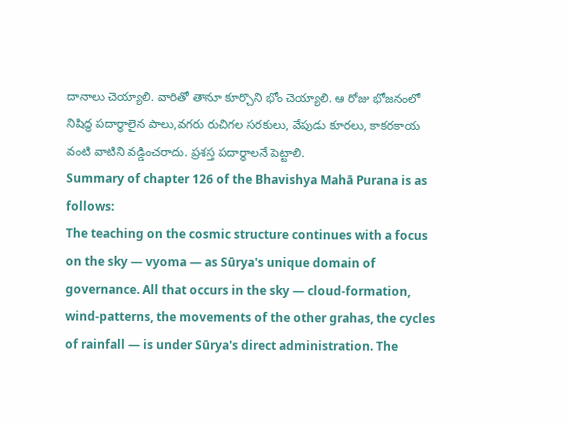దానాలు చెయ్యాలి. వారితో తానూ కూర్చొని భోం చెయ్యాలి. ఆ రోజు భోజనంలో నిషిద్ధ పదార్థాలైన పాలు,వగరు రుచిగల సరకులు, వేపుడు కూరలు, కాకరకాయ వంటి వాటిని వడ్డించరాదు. ప్రశస్త పదార్థాలనే పెట్టాలి.
Summary of chapter 126 of the Bhavishya Mahā Purana is as follows:
The teaching on the cosmic structure continues with a focus on the sky — vyoma — as Sūrya's unique domain of governance. All that occurs in the sky — cloud-formation, wind-patterns, the movements of the other grahas, the cycles of rainfall — is under Sūrya's direct administration. The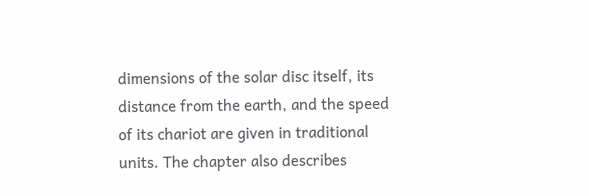dimensions of the solar disc itself, its distance from the earth, and the speed of its chariot are given in traditional units. The chapter also describes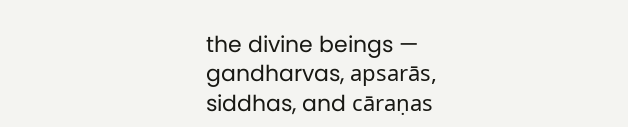the divine beings — gandharvas, apsarās, siddhas, and cāraṇas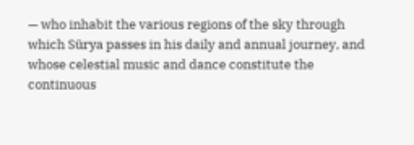— who inhabit the various regions of the sky through which Sūrya passes in his daily and annual journey, and whose celestial music and dance constitute the continuous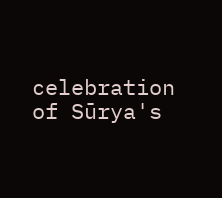celebration of Sūrya's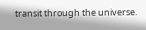transit through the universe.